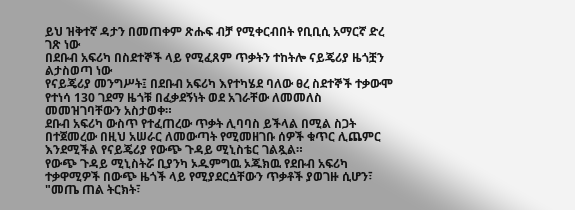ይህ ዝቅተኛ ዳታን በመጠቀም ጽሑፍ ብቻ የሚቀርብበት የቢቢሲ አማርኛ ድረ ገጽ ነው
በደቡብ አፍሪካ በስደተኞች ላይ የሚፈጸም ጥቃትን ተከትሎ ናይጄሪያ ዜጎቿን ልታስወጣ ነው
የናይጄሪያ መንግሥት፤ በደቡብ አፍሪካ እየተካሄደ ባለው ፀረ ስደተኞች ተቃውሞ የተነሳ 130 ገደማ ዜጎቹ በፈቃደኝነት ወደ አገራቸው ለመመለስ መመዝገባቸውን አስታወቀ።
ደቡብ አፍሪካ ውስጥ የተፈጠረው ጥቃት ሊባባስ ይችላል በሚል ስጋት በተጀመረው በዚህ አሠራር ለመውጣት የሚመዘገቡ ሰዎች ቁጥር ሊጨምር እንደሚችል የናይጄሪያ የውጭ ጉዳይ ሚኒስቴር ገልጿል።
የውጭ ጉዳይ ሚኒስትሯ ቢያንካ ኦዱምግዉ ኦጁክዉ የደቡብ አፍሪካ ተቃዋሚዎች በውጭ ዜጎች ላይ የሚያደርሷቸውን ጥቃቶች ያወገዙ ሲሆን፣ "መጤ ጠል ትርክት፣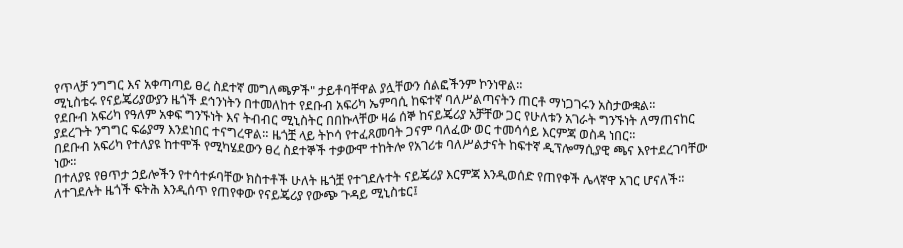የጥላቻ ንግግር እና አቀጣጣይ ፀረ ስደተኛ መግለጫዎች" ታይቶባቸዋል ያሏቸውን ሰልፎችንም ኮንነዋል።
ሚኒስቴሩ የናይጄሪያውያን ዜጎች ደኅንነትን በተመለከተ የደቡብ አፍሪካ ኤምባሲ ከፍተኛ ባለሥልጣናትን ጠርቶ ማነጋገሩን አስታውቋል።
የደቡብ አፍሪካ የዓለም አቀፍ ግንኙነት እና ትብብር ሚኒስትር በበኩላቸው ዛሬ ሰኞ ከናይጄሪያ አቻቸው ጋር የሁለቱን አገራት ግንኙነት ለማጠናከር ያደረጉት ንግግር ፍሬያማ እንደነበር ተናግረዋል። ዜጎቿ ላይ ትኮሳ የተፈጸመባት ጋናም ባለፈው ወር ተመሳሳይ እርምጃ ወስዳ ነበር።
በደቡብ አፍሪካ የተለያዩ ከተሞች የሚካሄደውን ፀረ ስደተኞች ተቃውሞ ተከትሎ የአገሪቱ ባለሥልታናት ከፍተኛ ዲፕሎማሲያዊ ጫና እየተደረገባቸው ነው።
በተለያዩ የፀጥታ ኃይሎችን የተሳተፉባቸው ክስተቶች ሁለት ዜጎቿ የተገደሉተት ናይጄሪያ እርምጃ እንዲወሰድ የጠየቀች ሌላኛዋ አገር ሆናለች።
ለተገደሉት ዜጎች ፍትሕ እንዲሰጥ የጠየቀው የናይጄሪያ የውጭ ጉዳይ ሚኒስቴር፤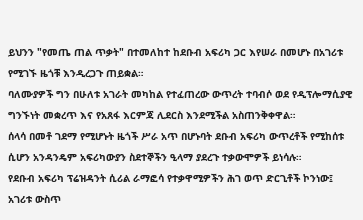ይህንን "የመጤ ጠል ጥቃት" በተመለከተ ከደቡብ አፍሪካ ጋር እየሠራ በመሆኑ በአገሪቱ የሚገኙ ዜጎቹ እንዲረጋጉ ጠይቋል።
ባለሙያዎች ግን በሁለቱ አገራት መካከል የተፈጠረው ውጥረት ተባብሶ ወደ የዲፕሎማሲያዊ ግንኙነት መቋረጥ እና የአጸፋ እርምጃ ሊደርስ እንደሚችል አስጠንቅቀዋል።
ሰላሳ በመቶ ገደማ የሚሆኑት ዜጎች ሥራ አጥ በሆኑባት ደቡብ አፍሪካ ውጥረቶች የሚከሰቱ ሲሆን አንዳንዴም አፍሪካውያን ስደተኞችን ዒላማ ያደረጉ ተቃውሞዎች ይነሳሉ።
የደቡብ አፍሪካ ፕሬዝዳንት ሲሪል ራማፎሳ የተቃዋሚዎችን ሕገ ወጥ ድርጊቶች ኮንነው፤ አገሪቱ ውስጥ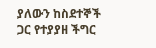ያለውን ከስደተኞች ጋር የተያያዘ ችግር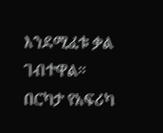እንደሚፈቱ ቃል ገብተዋል።
በርካታ የአፍሪካ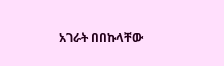አገራት በበኩላቸው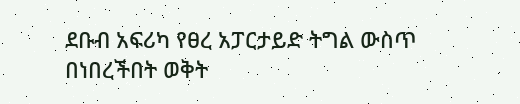ደቡብ አፍሪካ የፀረ አፓርታይድ ትግል ውስጥ በነበረችበት ወቅት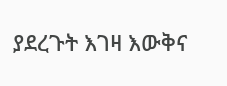ያደረጉት እገዛ እውቅና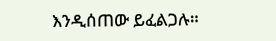እንዲሰጠው ይፈልጋሉ።